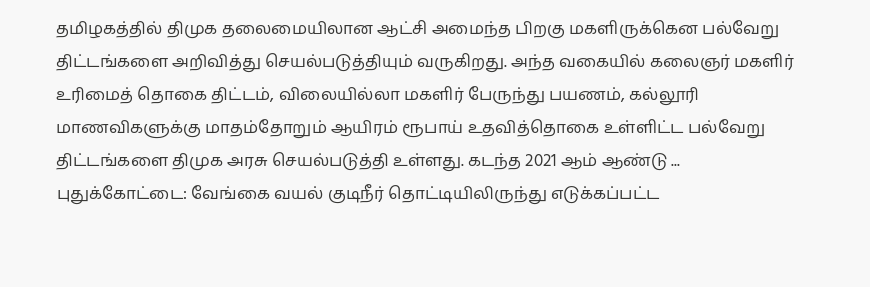தமிழகத்தில் திமுக தலைமையிலான ஆட்சி அமைந்த பிறகு மகளிருக்கென பல்வேறு திட்டங்களை அறிவித்து செயல்படுத்தியும் வருகிறது. அந்த வகையில் கலைஞர் மகளிர் உரிமைத் தொகை திட்டம், விலையில்லா மகளிர் பேருந்து பயணம், கல்லூரி மாணவிகளுக்கு மாதம்தோறும் ஆயிரம் ரூபாய் உதவித்தொகை உள்ளிட்ட பல்வேறு திட்டங்களை திமுக அரசு செயல்படுத்தி உள்ளது. கடந்த 2021 ஆம் ஆண்டு ...
புதுக்கோட்டை: வேங்கை வயல் குடிநீர் தொட்டியிலிருந்து எடுக்கப்பட்ட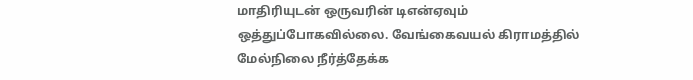மாதிரியுடன் ஒருவரின் டிஎன்ஏவும் ஒத்துப்போகவில்லை. வேங்கைவயல் கிராமத்தில் மேல்நிலை நீர்த்தேக்க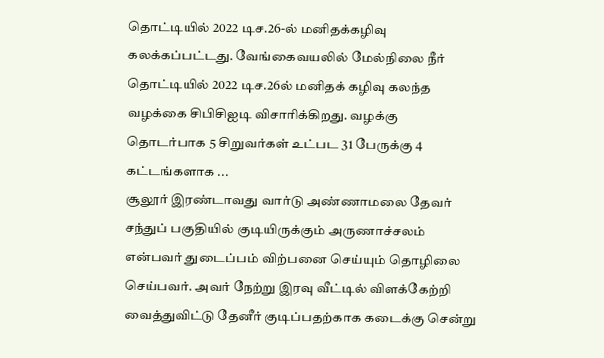தொட்டியில் 2022 டிச.26-ல் மனிதக்கழிவு கலக்கப்பட்டது. வேங்கைவயலில் மேல்நிலை நீர் தொட்டியில் 2022 டிச.26ல் மனிதக் கழிவு கலந்த வழக்கை சிபிசிஐடி விசாரிக்கிறது. வழக்கு தொடர்பாக 5 சிறுவர்கள் உட்பட 31 பேருக்கு 4 கட்டங்களாக ...
சூலூர் இரண்டாவது வார்டு அண்ணாமலை தேவர் சந்துப் பகுதியில் குடியிருக்கும் அருணாச்சலம் என்பவர் துடைப்பம் விற்பனை செய்யும் தொழிலை செய்பவர். அவர் நேற்று இரவு வீட்டில் விளக்கேற்றி வைத்துவிட்டு தேனீர் குடிப்பதற்காக கடைக்கு சென்று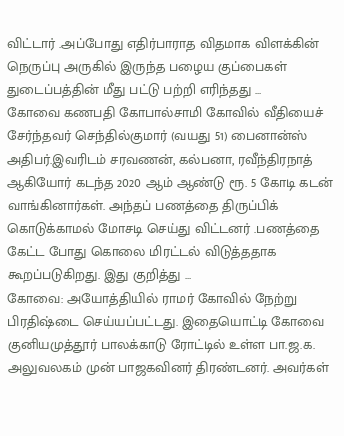விட்டார் .அப்போது எதிர்பாராத விதமாக விளக்கின் நெருப்பு அருகில் இருந்த பழைய குப்பைகள் துடைப்பத்தின் மீது பட்டு பற்றி எரிந்தது ...
கோவை கணபதி கோபால்சாமி கோவில் வீதியைச் சேர்ந்தவர் செந்தில்குமார் (வயது 51) பைனான்ஸ் அதிபர்.இவரிடம் சரவணன், கல்பனா, ரவீந்திரநாத் ஆகியோர் கடந்த 2020 ஆம் ஆண்டு ரூ. 5 கோடி கடன் வாங்கினார்கள். அந்தப் பணத்தை திருப்பிக் கொடுக்காமல் மோசடி செய்து விட்டனர் .பணத்தை கேட்ட போது கொலை மிரட்டல் விடுத்ததாக கூறப்படுகிறது. இது குறித்து ...
கோவை: அயோத்தியில் ராமர் கோவில் நேற்று பிரதிஷ்டை செய்யப்பட்டது. இதையொட்டி கோவை குனியமுத்தூர் பாலக்காடு ரோட்டில் உள்ள பா.ஜ.க. அலுவலகம் முன் பாஜகவினர் திரண்டனர். அவர்கள்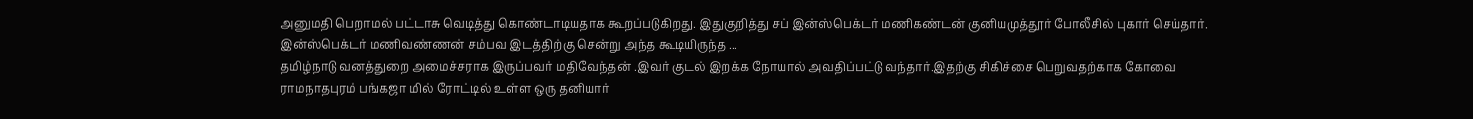அனுமதி பெறாமல் பட்டாசு வெடித்து கொண்டாடியதாக கூறப்படுகிறது. இதுகுறித்து சப் இன்ஸ்பெக்டர் மணிகண்டன் குனியமுத்தூர் போலீசில் புகார் செய்தார். இன்ஸ்பெக்டர் மணிவண்ணன் சம்பவ இடத்திற்கு சென்று அந்த கூடியிருந்த ...
தமிழ்நாடு வனத்துறை அமைச்சராக இருப்பவர் மதிவேந்தன் .இவர் குடல் இறக்க நோயால் அவதிப்பட்டு வந்தார்.இதற்கு சிகிச்சை பெறுவதற்காக கோவை ராமநாதபுரம் பங்கஜா மில் ரோட்டில் உள்ள ஒரு தனியார்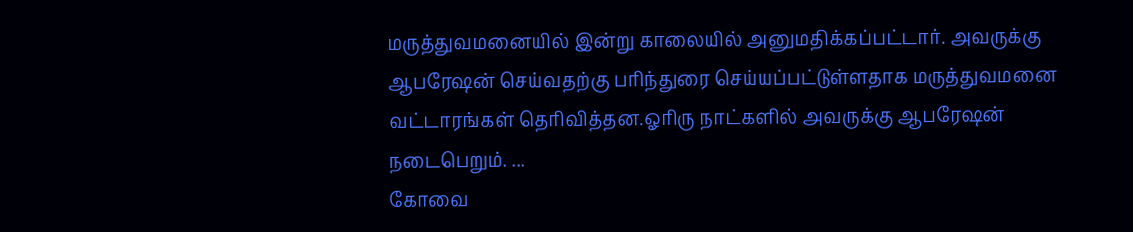மருத்துவமனையில் இன்று காலையில் அனுமதிக்கப்பட்டார். அவருக்கு ஆபரேஷன் செய்வதற்கு பரிந்துரை செய்யப்பட்டுள்ளதாக மருத்துவமனை வட்டாரங்கள் தெரிவித்தன.ஓரிரு நாட்களில் அவருக்கு ஆபரேஷன் நடைபெறும். ...
கோவை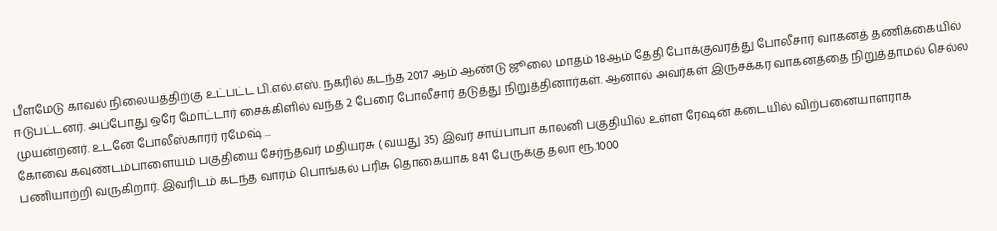பீளமேடு காவல் நிலையத்திற்கு உட்பட்ட பி.எல்.எஸ். நகரில் கடந்த 2017 ஆம் ஆண்டு ஜூலை மாதம் 18ஆம் தேதி போக்குவரத்து போலீசார் வாகனத் தணிக்கையில் ஈடுபட்டனர். அப்போது ஒரே மோட்டார் சைக்கிளில் வந்த 2 பேரை போலீசார் தடுத்து நிறுத்தினார்கள். ஆனால் அவர்கள் இருசக்கர வாகனத்தை நிறுத்தாமல் செல்ல முயன்றனர். உடனே போலீஸ்காரர் ரமேஷ் ...
கோவை கவுண்டம்பாளையம் பகுதியை சேர்ந்தவர் மதியரசு ( வயது 35) இவர் சாய்பாபா காலனி பகுதியில் உள்ள ரேஷன் கடையில் விற்பனையாளராக பணியாற்றி வருகிறார். இவரிடம் கடந்த வாரம் பொங்கல் பரிசு தொகையாக 841 பேருக்கு தலா ரூ.1000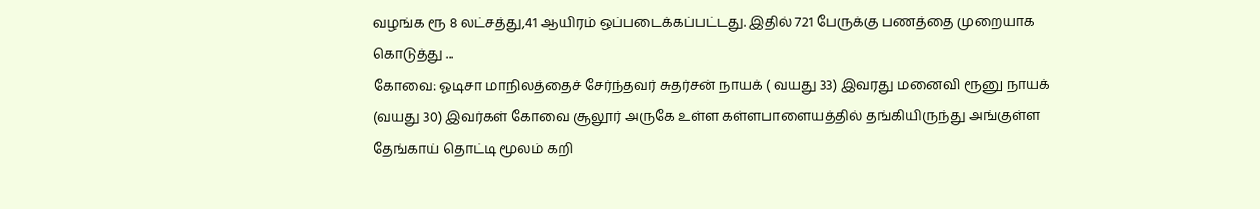வழங்க ரூ 8 லட்சத்து,41 ஆயிரம் ஒப்படைக்கப்பட்டது. இதில் 721 பேருக்கு பணத்தை முறையாக கொடுத்து ...
கோவை: ஓடிசா மாநிலத்தைச் சேர்ந்தவர் சுதர்சன் நாயக் ( வயது 33) இவரது மனைவி ரூனு நாயக் (வயது 30) இவர்கள் கோவை சூலூர் அருகே உள்ள கள்ளபாளையத்தில் தங்கியிருந்து அங்குள்ள தேங்காய் தொட்டி மூலம் கறி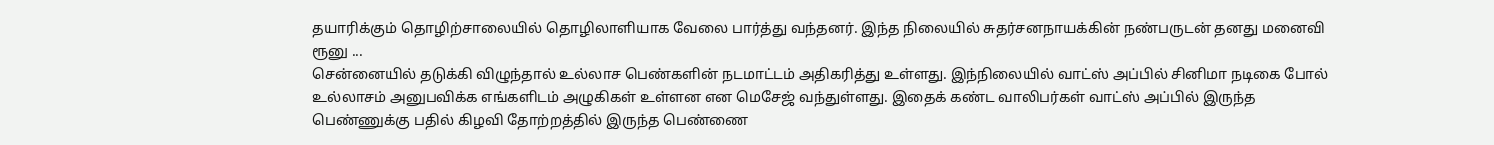தயாரிக்கும் தொழிற்சாலையில் தொழிலாளியாக வேலை பார்த்து வந்தனர். இந்த நிலையில் சுதர்சனநாயக்கின் நண்பருடன் தனது மனைவி ரூனு ...
சென்னையில் தடுக்கி விழுந்தால் உல்லாச பெண்களின் நடமாட்டம் அதிகரித்து உள்ளது. இந்நிலையில் வாட்ஸ் அப்பில் சினிமா நடிகை போல் உல்லாசம் அனுபவிக்க எங்களிடம் அழுகிகள் உள்ளன என மெசேஜ் வந்துள்ளது. இதைக் கண்ட வாலிபர்கள் வாட்ஸ் அப்பில் இருந்த பெண்ணுக்கு பதில் கிழவி தோற்றத்தில் இருந்த பெண்ணை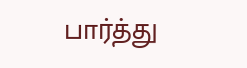பார்த்து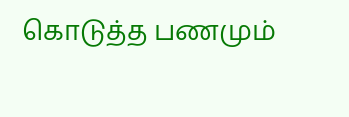கொடுத்த பணமும்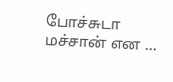போச்சுடா மச்சான் என ...